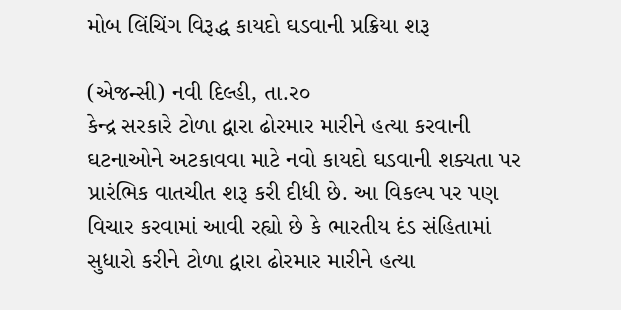મોબ લિંચિંગ વિરૂદ્ધ કાયદો ઘડવાની પ્રક્રિયા શરૂ

(એજન્સી) નવી દિલ્હી, તા.ર૦
કેન્દ્ર સરકારે ટોળા દ્વારા ઢોરમાર મારીને હત્યા કરવાની ઘટનાઓને અટકાવવા માટે નવો કાયદો ઘડવાની શક્યતા પર પ્રારંભિક વાતચીત શરૂ કરી દીધી છે. આ વિકલ્પ પર પણ વિચાર કરવામાં આવી રહ્યો છે કે ભારતીય દંડ સંહિતામાં સુધારો કરીને ટોળા દ્વારા ઢોરમાર મારીને હત્યા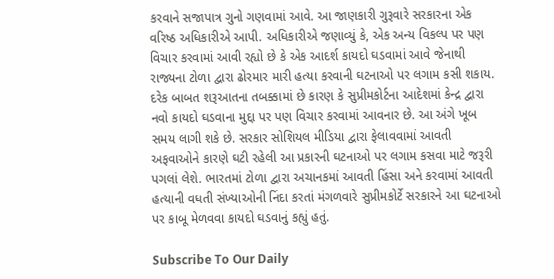કરવાને સજાપાત્ર ગુનો ગણવામાં આવે. આ જાણકારી ગુરૂવારે સરકારના એક વરિષ્ઠ અધિકારીએ આપી. અધિકારીએ જણાવ્યું કે, એક અન્ય વિકલ્પ પર પણ વિચાર કરવામાં આવી રહ્યો છે કે એક આદર્શ કાયદો ઘડવામાં આવે જેનાથી રાજ્યના ટોળા દ્વારા ઢોરમાર મારી હત્યા કરવાની ઘટનાઓ પર લગામ કસી શકાય. દરેક બાબત શરૂઆતના તબક્કામાં છે કારણ કે સુપ્રીમકોર્ટના આદેશમાં કેન્દ્ર દ્વારા નવો કાયદો ઘડવાના મુદ્દા પર પણ વિચાર કરવામાં આવનાર છે. આ અંગે ખૂબ સમય લાગી શકે છે. સરકાર સોશિયલ મીડિયા દ્વારા ફેલાવવામાં આવતી અફવાઓને કારણે ઘટી રહેલી આ પ્રકારની ઘટનાઓ પર લગામ કસવા માટે જરૂરી પગલાં લેશે. ભારતમાં ટોળા દ્વારા અચાનકમાં આવતી હિંસા અને કરવામાં આવતી હત્યાની વધતી સંખ્યાઓની નિંદા કરતાં મંગળવારે સુપ્રીમકોર્ટે સરકારને આ ઘટનાઓ પર કાબૂ મેળવવા કાયદો ઘડવાનું કહ્યું હતું.

Subscribe To Our Daily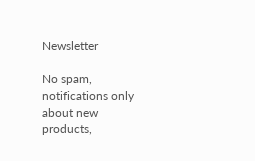Newsletter

No spam, notifications only about new products,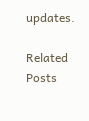updates.

Related Posts